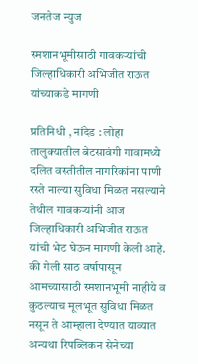जनतेज न्युज

स्मशानभूमीसाठी गावकऱ्यांची जिल्हाधिकारी अभिजीत राऊत यांच्याकडे मागणी

प्रतिनिधी , नांदेड : लोहा तालुक्यातील बेटसावंगी गावामध्ये दलित वस्तीतील नागरिकांना पाणी रस्ते नाल्या सुविधा मिळत नसल्याने तेथील गावकऱ्यांनी आज जिल्हाधिकारी अभिजीत राऊत यांची भेट घेऊन मागणी केली आहे. की गेली साठ वर्षापासून आमच्यासाठी स्मशानभूमी नाहीये व कुठल्याच मूलभूत सुविधा मिळत नसून ते आम्हाला देण्यात याव्यात अन्यथा रिपब्लिकन सेनेच्या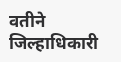वतीने जिल्हाधिकारी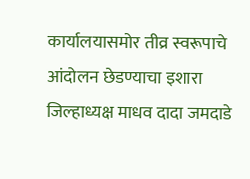कार्यालयासमोर तीव्र स्वरूपाचे आंदोलन छेडण्याचा इशारा जिल्हाध्यक्ष माधव दादा जमदाडे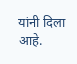यांनी दिला आहे.